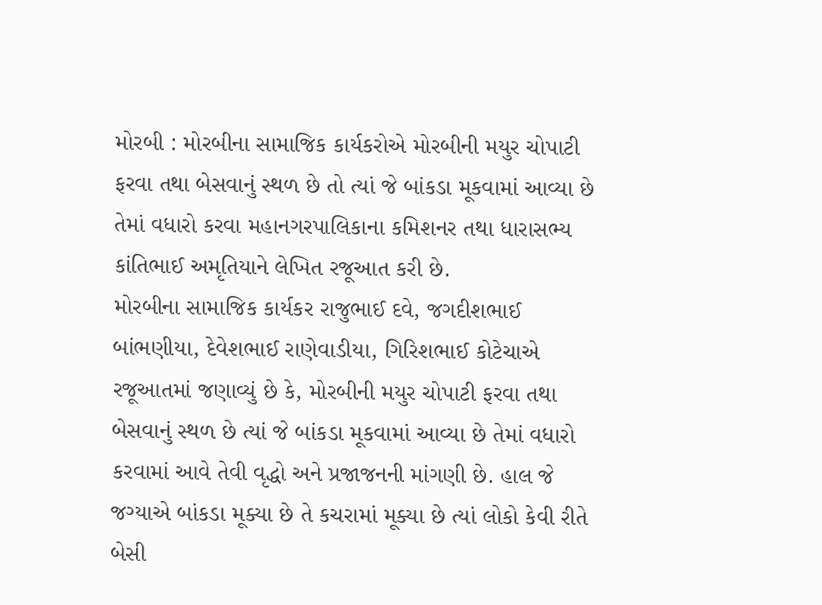મોરબી : મોરબીના સામાજિક કાર્યકરોએ મોરબીની મયુર ચોપાટી ફરવા તથા બેસવાનું સ્થળ છે તો ત્યાં જે બાંકડા મૂકવામાં આવ્યા છે તેમાં વધારો કરવા મહાનગરપાલિકાના કમિશનર તથા ધારાસભ્ય કાંતિભાઈ અમૃતિયાને લેખિત રજૂઆત કરી છે.
મોરબીના સામાજિક કાર્યકર રાજુભાઈ દવે, જગદીશભાઈ બાંભણીયા, દેવેશભાઈ રાણેવાડીયા, ગિરિશભાઈ કોટેચાએ રજૂઆતમાં જણાવ્યું છે કે, મોરબીની મયુર ચોપાટી ફરવા તથા બેસવાનું સ્થળ છે ત્યાં જે બાંકડા મૂકવામાં આવ્યા છે તેમાં વધારો કરવામાં આવે તેવી વૃદ્ધો અને પ્રજાજનની માંગણી છે. હાલ જે જગ્યાએ બાંકડા મૂક્યા છે તે કચરામાં મૂક્યા છે ત્યાં લોકો કેવી રીતે બેસી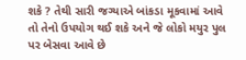શકે ? તેથી સારી જગ્યાએ બાંકડા મૂકવામાં આવે તો તેનો ઉપયોગ થઈ શકે અને જે લોકો મયુર પુલ પર બેસવા આવે છે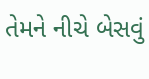તેમને નીચે બેસવું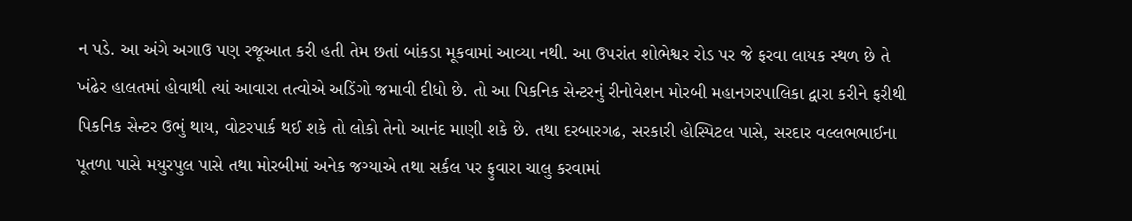ન પડે. આ અંગે અગાઉ પણ રજૂઆત કરી હતી તેમ છતાં બાંકડા મૂકવામાં આવ્યા નથી. આ ઉપરાંત શોભેશ્વર રોડ પર જે ફરવા લાયક સ્થળ છે તે ખંઢેર હાલતમાં હોવાથી ત્યાં આવારા તત્વોએ અડિંગો જમાવી દીધો છે. તો આ પિકનિક સેન્ટરનું રીનોવેશન મોરબી મહાનગરપાલિકા દ્વારા કરીને ફરીથી પિકનિક સેન્ટર ઉભું થાય, વોટરપાર્ક થઈ શકે તો લોકો તેનો આનંદ માણી શકે છે. તથા દરબારગઢ, સરકારી હોસ્પિટલ પાસે, સરદાર વલ્લભભાઈના પૂતળા પાસે મયુરપુલ પાસે તથા મોરબીમાં અનેક જગ્યાએ તથા સર્કલ પર ફુવારા ચાલુ કરવામાં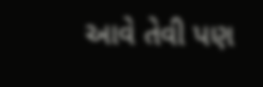આવે તેવી પણ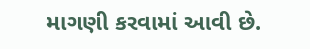માગણી કરવામાં આવી છે.